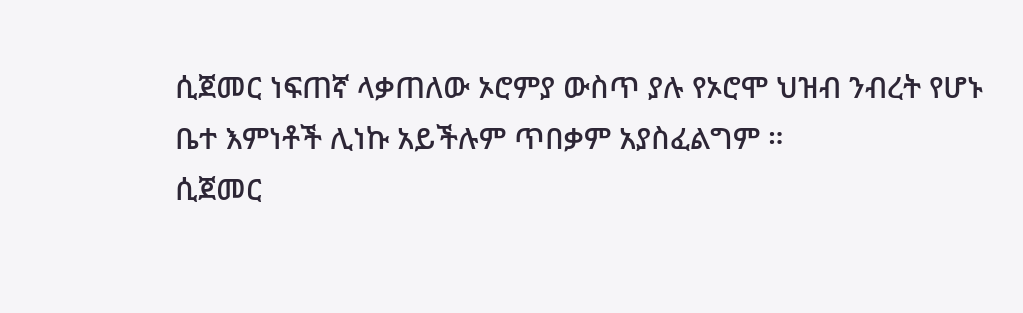ሲጀመር ነፍጠኛ ላቃጠለው ኦሮምያ ውስጥ ያሉ የኦሮሞ ህዝብ ንብረት የሆኑ ቤተ እምነቶች ሊነኩ አይችሉም ጥበቃም አያስፈልግም ።
ሲጀመር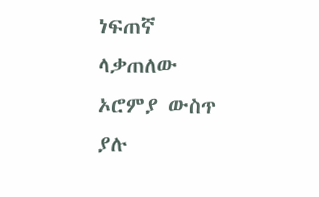ነፍጠኛ ላቃጠለው ኦሮምያ ውስጥ ያሉ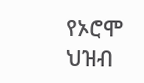የኦሮሞ ህዝብ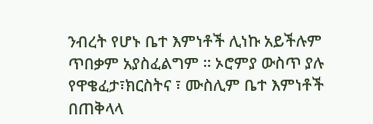ንብረት የሆኑ ቤተ እምነቶች ሊነኩ አይችሉም ጥበቃም አያስፈልግም ። ኦሮምያ ውስጥ ያሉ የዋቄፈታ፣ክርስትና ፣ ሙስሊም ቤተ እምነቶች በጠቅላላ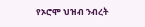የኦሮሞ ህዝብ ንብረት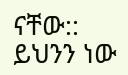ናቸው:: ይህንን ነው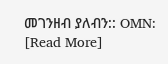መገንዘብ ያለብን:: OMN: [Read More]